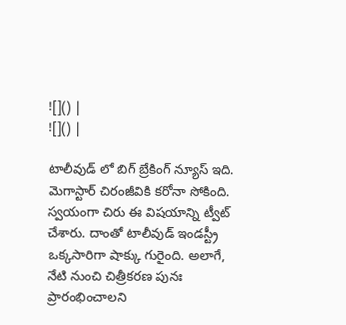![]() |
![]() |

టాలీవుడ్ లో బిగ్ బ్రేకింగ్ న్యూస్ ఇది. మెగాస్టార్ చిరంజీవికి కరోనా సోకింది. స్వయంగా చిరు ఈ విషయాన్ని ట్వీట్ చేశారు. దాంతో టాలీవుడ్ ఇండస్ట్రీ ఒక్కసారిగా షాక్కు గురైంది. అలాగే, నేటి నుంచి చిత్రీకరణ పునః ప్రారంభించాలని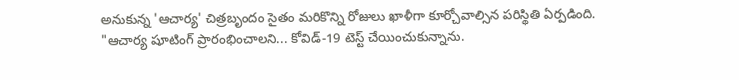అనుకున్న 'ఆచార్య' చిత్రబృందం సైతం మరికొన్ని రోజులు ఖాళీగా కూర్చోవాల్సిన పరిస్థితి ఏర్పడింది.
"ఆచార్య షూటింగ్ ప్రారంభించాలని... కోవిడ్-19 టెస్ట్ చేయించుకున్నాను.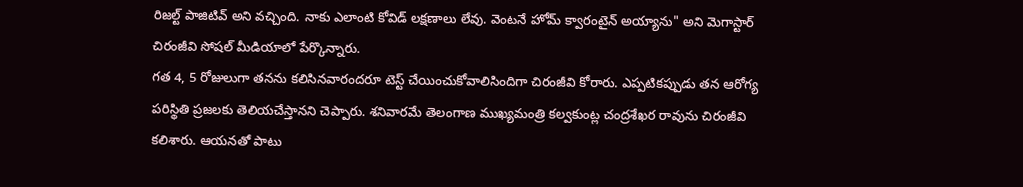రిజల్ట్ పాజిటివ్ అని వచ్చింది. నాకు ఎలాంటి కోవిడ్ లక్షణాలు లేవు. వెంటనే హోమ్ క్వారంటైన్ అయ్యాను" అని మెగాస్టార్ చిరంజీవి సోషల్ మీడియాలో పేర్కొన్నారు.
గత 4, 5 రోజులుగా తనను కలిసినవారందరూ టెస్ట్ చేయించుకోవాలిసిందిగా చిరంజీవి కోరారు. ఎప్పటికప్పుడు తన ఆరోగ్య పరిస్థితి ప్రజలకు తెలియచేస్తానని చెప్పారు. శనివారమే తెలంగాణ ముఖ్యమంత్రి కల్వకుంట్ల చంద్రశేఖర రావును చిరంజీవి కలిశారు. ఆయనతో పాటు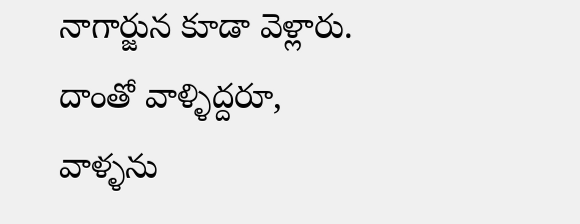నాగార్జున కూడా వెళ్లారు. దాంతో వాళ్ళిద్దరూ, వాళ్ళను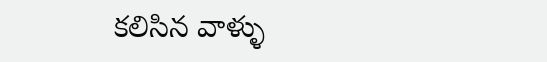కలిసిన వాళ్ళు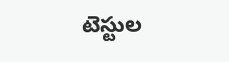టెస్టుల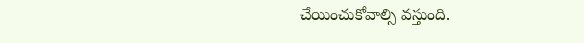చేయించుకోవాల్సి వస్తుంది.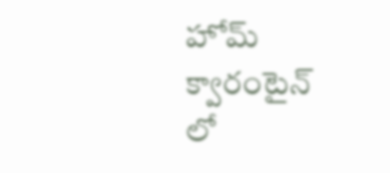హోమ్ క్వారంటైన్ లో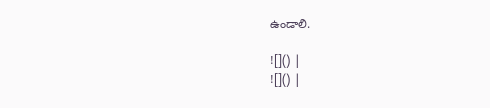ఉండాలి.

![]() |
![]() |